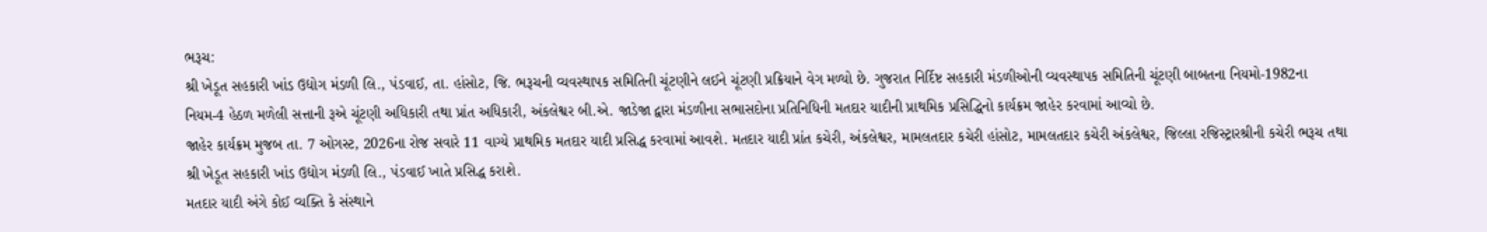ભરૂચ:
શ્રી ખેડૂત સહકારી ખાંડ ઉદ્યોગ મંડળી લિ., પંડવાઈ, તા. હાંસોટ, જિ. ભરૂચની વ્યવસ્થાપક સમિતિની ચૂંટણીને લઈને ચૂંટણી પ્રક્રિયાને વેગ મળ્યો છે. ગુજરાત નિર્દિષ્ટ સહકારી મંડળીઓની વ્યવસ્થાપક સમિતિની ચૂંટણી બાબતના નિયમો-1982ના નિયમ-4 હેઠળ મળેલી સત્તાની રૂએ ચૂંટણી અધિકારી તથા પ્રાંત અધિકારી, અંકલેશ્વર બી.એ. જાડેજા દ્વારા મંડળીના સભાસદોના પ્રતિનિધિની મતદાર યાદીની પ્રાથમિક પ્રસિદ્ધિનો કાર્યક્રમ જાહેર કરવામાં આવ્યો છે.
જાહેર કાર્યક્રમ મુજબ તા. 7 ઓગસ્ટ, 2026ના રોજ સવારે 11 વાગ્યે પ્રાથમિક મતદાર યાદી પ્રસિદ્ધ કરવામાં આવશે. મતદાર યાદી પ્રાંત કચેરી, અંકલેશ્વર, મામલતદાર કચેરી હાંસોટ, મામલતદાર કચેરી અંકલેશ્વર, જિલ્લા રજિસ્ટ્રારશ્રીની કચેરી ભરૂચ તથા શ્રી ખેડૂત સહકારી ખાંડ ઉદ્યોગ મંડળી લિ., પંડવાઈ ખાતે પ્રસિદ્ધ કરાશે.
મતદાર યાદી અંગે કોઈ વ્યક્તિ કે સંસ્થાને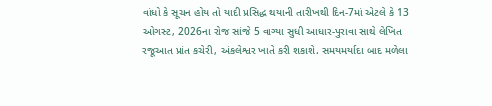વાંધો કે સૂચન હોય તો યાદી પ્રસિદ્ધ થયાની તારીખથી દિન-7માં એટલે કે 13 ઓગસ્ટ, 2026ના રોજ સાંજે 5 વાગ્યા સુધી આધાર-પુરાવા સાથે લેખિત રજૂઆત પ્રાંત કચેરી, અંકલેશ્વર ખાતે કરી શકાશે. સમયમર્યાદા બાદ મળેલા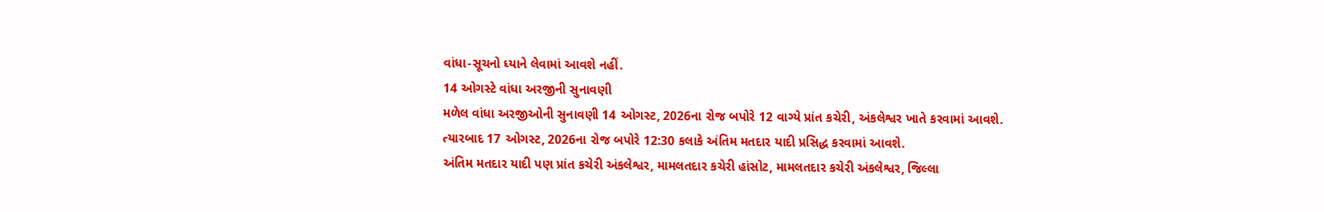વાંધા-સૂચનો ધ્યાને લેવામાં આવશે નહીં.
14 ઓગસ્ટે વાંધા અરજીની સુનાવણી
મળેલ વાંધા અરજીઓની સુનાવણી 14 ઓગસ્ટ, 2026ના રોજ બપોરે 12 વાગ્યે પ્રાંત કચેરી, અંકલેશ્વર ખાતે કરવામાં આવશે. ત્યારબાદ 17 ઓગસ્ટ, 2026ના રોજ બપોરે 12:30 કલાકે અંતિમ મતદાર યાદી પ્રસિદ્ધ કરવામાં આવશે.
અંતિમ મતદાર યાદી પણ પ્રાંત કચેરી અંકલેશ્વર, મામલતદાર કચેરી હાંસોટ, મામલતદાર કચેરી અંકલેશ્વર, જિલ્લા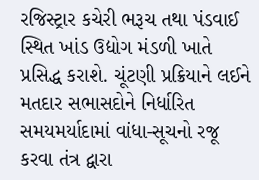રજિસ્ટ્રાર કચેરી ભરૂચ તથા પંડવાઈ સ્થિત ખાંડ ઉદ્યોગ મંડળી ખાતે પ્રસિદ્ધ કરાશે. ચૂંટણી પ્રક્રિયાને લઈને મતદાર સભાસદોને નિર્ધારિત સમયમર્યાદામાં વાંધા-સૂચનો રજૂ કરવા તંત્ર દ્વારા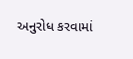અનુરોધ કરવામાં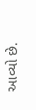આવ્યો છે.